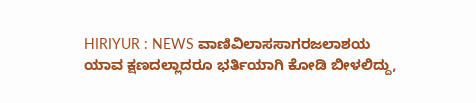HIRIYUR : NEWS ವಾಣಿವಿಲಾಸಸಾಗರಜಲಾಶಯ ಯಾವ ಕ್ಷಣದಲ್ಲಾದರೂ ಭರ್ತಿಯಾಗಿ ಕೋಡಿ ಬೀಳಲಿದ್ದು,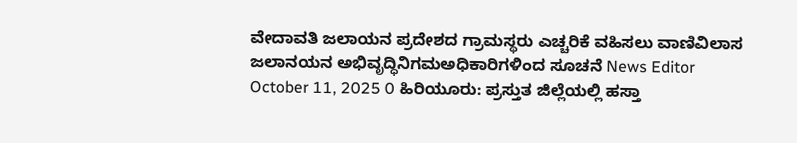ವೇದಾವತಿ ಜಲಾಯನ ಪ್ರದೇಶದ ಗ್ರಾಮಸ್ಥರು ಎಚ್ಚರಿಕೆ ವಹಿಸಲು ವಾಣಿವಿಲಾಸ ಜಲಾನಯನ ಅಭಿವೃದ್ಧಿನಿಗಮಅಧಿಕಾರಿಗಳಿಂದ ಸೂಚನೆ News Editor October 11, 2025 0 ಹಿರಿಯೂರು: ಪ್ರಸ್ತುತ ಜಿಲ್ಲೆಯಲ್ಲಿ ಹಸ್ತಾ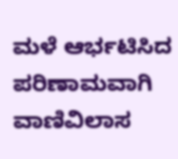ಮಳೆ ಆರ್ಭಟಿಸಿದ ಪರಿಣಾಮವಾಗಿ ವಾಣಿವಿಲಾಸ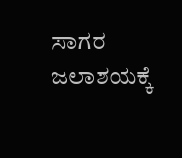ಸಾಗರ ಜಲಾಶಯಕ್ಕೆ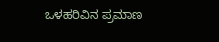ಒಳಹರಿವಿನ ಪ್ರಮಾಣ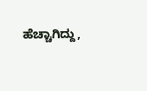ಹೆಚ್ಚಾಗಿದ್ದು,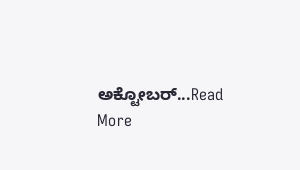ಅಕ್ಟೋಬರ್...Read More